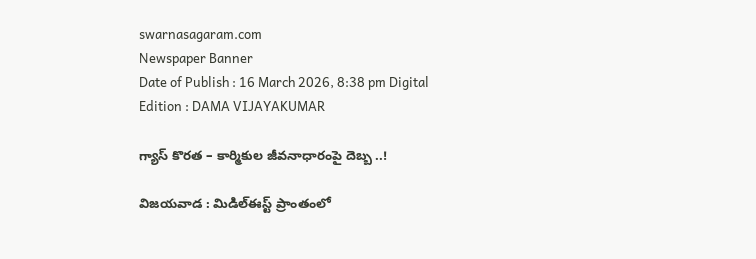swarnasagaram.com
Newspaper Banner
Date of Publish : 16 March 2026, 8:38 pm Digital Edition : DAMA VIJAYAKUMAR

గ్యాస్‌ కొరత – కార్మికుల జీవనాధారంపై దెబ్బ ..!

విజయవాడ : మిడిల్‌ఈస్ట్‌ ప్రాంతంలో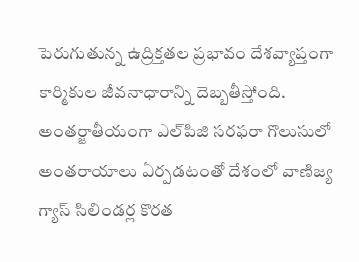పెరుగుతున్న ఉద్రిక్తతల ప్రభావం దేశవ్యాప్తంగా కార్మికుల జీవనాధారాన్ని దెబ్బతీస్తోంది. అంతర్జాతీయంగా ఎల్‌పిజి సరఫరా గొలుసులో అంతరాయాలు ఏర్పడటంతో దేశంలో వాణిజ్య గ్యాస్‌ సిలిండర్ల కొరత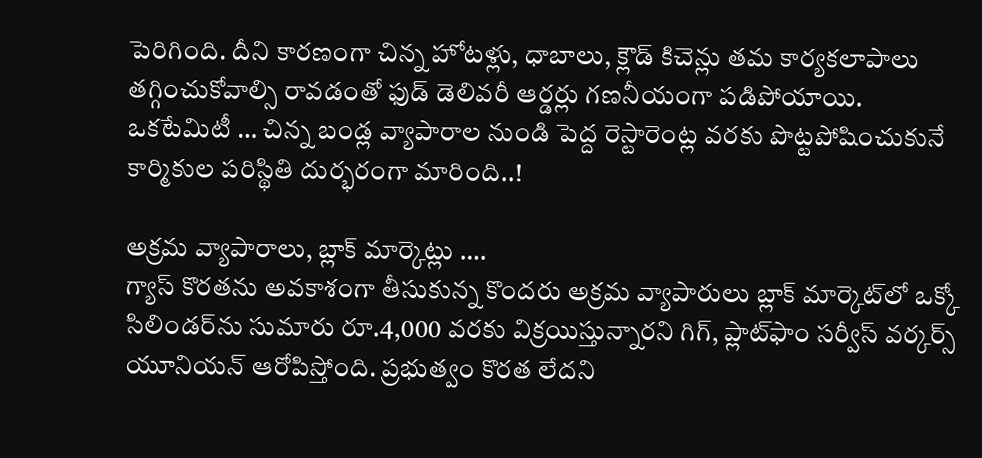పెరిగింది. దీని కారణంగా చిన్న హోటళ్లు, ధాబాలు, క్లౌడ్‌ కిచెన్లు తమ కార్యకలాపాలు తగ్గించుకోవాల్సి రావడంతో ఫుడ్‌ డెలివరీ ఆర్డర్లు గణనీయంగా పడిపోయాయి. ఒకటేమిటీ … చిన్న బండ్ల వ్యాపారాల నుండి పెద్ద రెస్టారెంట్ల వరకు పొట్టపోషించుకునే కార్మికుల పరిస్థితి దుర్భరంగా మారింది..!

అక్రమ వ్యాపారాలు, బ్లాక్‌ మార్కెట్లు ….
గ్యాస్‌ కొరతను అవకాశంగా తీసుకున్న కొందరు అక్రమ వ్యాపారులు బ్లాక్‌ మార్కెట్‌లో ఒక్కో సిలిండర్‌ను సుమారు రూ.4,000 వరకు విక్రయిస్తున్నారని గిగ్‌, ప్లాట్‌ఫాం సర్వీస్‌ వర్కర్స్‌ యూనియన్‌ ఆరోపిస్తోంది. ప్రభుత్వం కొరత లేదని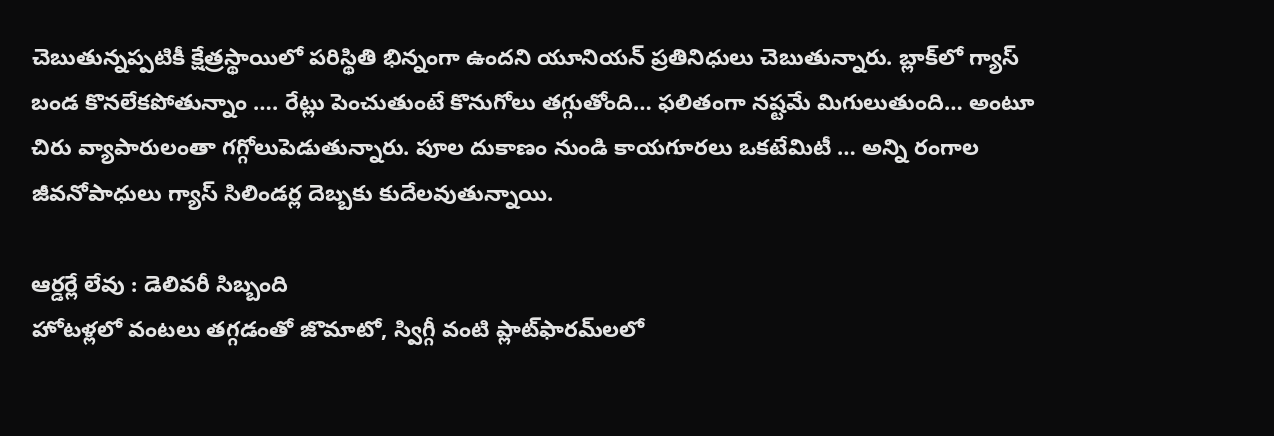చెబుతున్నప్పటికీ క్షేత్రస్థాయిలో పరిస్థితి భిన్నంగా ఉందని యూనియన్‌ ప్రతినిధులు చెబుతున్నారు. బ్లాక్‌లో గ్యాస్‌ బండ కొనలేకపోతున్నాం …. రేట్లు పెంచుతుంటే కొనుగోలు తగ్గుతోంది… ఫలితంగా నష్టమే మిగులుతుంది… అంటూ చిరు వ్యాపారులంతా గగ్గోలుపెడుతున్నారు. పూల దుకాణం నుండి కాయగూరలు ఒకటేమిటీ … అన్ని రంగాల జీవనోపాధులు గ్యాస్ సిలిండర్ల దెబ్బకు కుదేలవుతున్నాయి.

ఆర్డర్లే లేవు : డెలివరీ సిబ్బంది
హోటళ్లలో వంటలు తగ్గడంతో జొమాటో, స్విగ్గీ వంటి ప్లాట్‌ఫారమ్‌లలో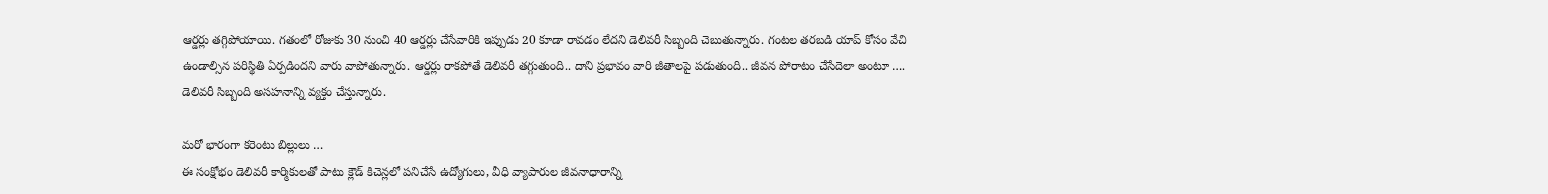ఆర్డర్లు తగ్గిపోయాయి. గతంలో రోజుకు 30 నుంచి 40 ఆర్డర్లు చేసేవారికి ఇప్పుడు 20 కూడా రావడం లేదని డెలివరీ సిబ్బంది చెబుతున్నారు. గంటల తరబడి యాప్‌ కోసం వేచి ఉండాల్సిన పరిస్థితి ఏర్పడిందని వారు వాపోతున్నారు. ఆర్డర్లు రాకపోతే డెలివరీ తగ్గుతుంది.. దాని ప్రభావం వారి జీతాలపై పడుతుంది.. జీవన పోరాటం చేసేదెలా అంటూ …. డెలివరీ సిబ్బంది అసహనాన్ని వ్యక్తం చేస్తున్నారు.

మరో భారంగా కరెంటు బిల్లులు …
ఈ సంక్షోభం డెలివరీ కార్మికులతో పాటు క్లౌడ్‌ కిచెన్లలో పనిచేసే ఉద్యోగులు, వీధి వ్యాపారుల జీవనాధారాన్ని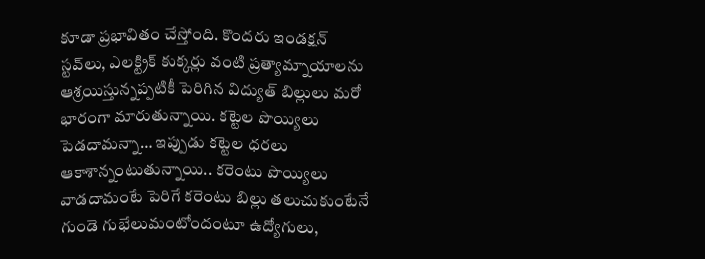కూడా ప్రభావితం చేస్తోంది. కొందరు ఇండక్షన్‌ స్టవ్‌లు, ఎలక్ట్రిక్‌ కుక్కర్లు వంటి ప్రత్యామ్నాయాలను ఆశ్రయిస్తున్నప్పటికీ పెరిగిన విద్యుత్‌ బిల్లులు మరో భారంగా మారుతున్నాయి. కట్టెల పొయ్యిలు పెడదామన్నా… ఇప్పుడు కట్టెల ధరలు ఆకాశాన్నంటుతున్నాయి.. కరెంటు పొయ్యిలు వాడదామంటే పెరిగే కరెంటు బిల్లు తలుచుకుంటేనే గుండె గుభేలుమంటోందంటూ ఉద్యోగులు,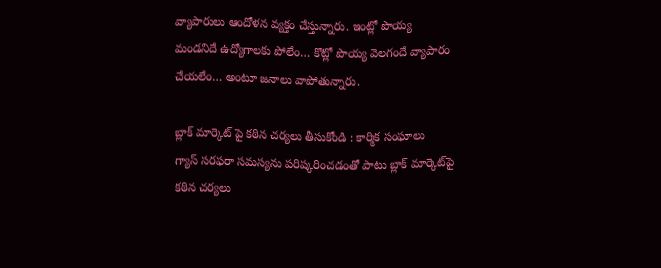వ్యాపారులు ఆందోళన వ్యక్తం చేస్తున్నారు. ఇంట్లో పొయ్య మండనిదే ఉద్యోగాలకు పోలేం… కొట్లో పొయ్య వెలగందే వ్యాపారం చేయలేం… అంటూ జనాలు వాపోతున్నారు.

బ్లాక్‌ మార్కెట్‌ పై కఠిన చర్యలు తీసుకోండి : కార్మిక సంఘాలు
గ్యాస్‌ సరఫరా సమస్యను పరిష్కరించడంతో పాటు బ్లాక్‌ మార్కెట్‌పై కఠిన చర్యలు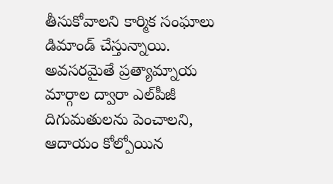తీసుకోవాలని కార్మిక సంఘాలు డిమాండ్‌ చేస్తున్నాయి. అవసరమైతే ప్రత్యామ్నాయ మార్గాల ద్వారా ఎల్‌పీజీ దిగుమతులను పెంచాలని, ఆదాయం కోల్పోయిన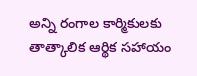అన్ని రంగాల కార్మికులకు తాత్కాలిక ఆర్థిక సహాయం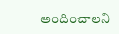అందించాలని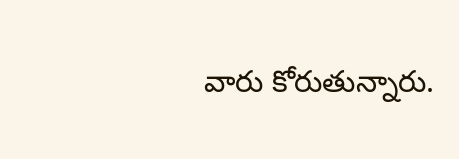వారు కోరుతున్నారు.